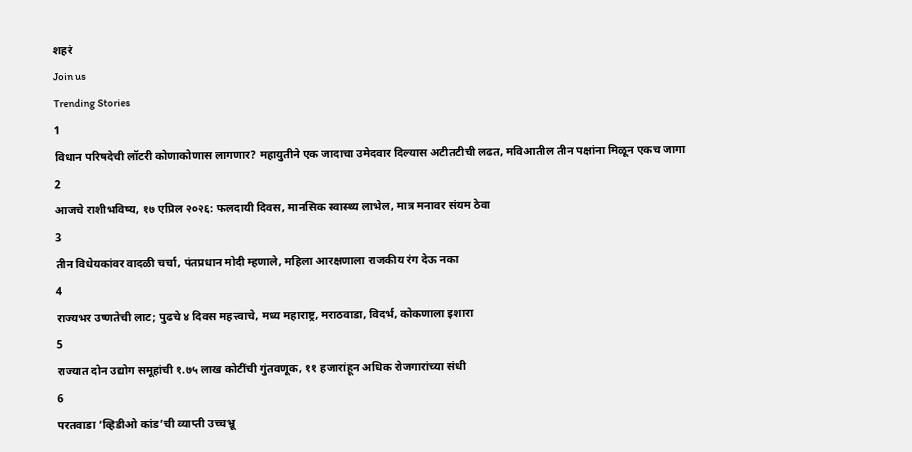शहरं
Join us
Trending Stories
1
विधान परिषदेची लॉटरी कोणाकोणास लागणार? महायुतीने एक जादाचा उमेदवार दिल्यास अटीतटीची लढत, मविआतील तीन पक्षांना मिळून एकच जागा
2
आजचे राशीभविष्य, १७ एप्रिल २०२६: फलदायी दिवस, मानसिक स्वास्थ्य लाभेल, मात्र मनावर संयम ठेवा
3
तीन विधेयकांवर वादळी चर्चा, पंतप्रधान मोदी म्हणाले, महिला आरक्षणाला राजकीय रंग देऊ नका
4
राज्यभर उष्णतेची लाट; पुढचे ४ दिवस महत्त्वाचे, मध्य महाराष्ट्र, मराठवाडा, विदर्भ, कोकणाला इशारा
5
राज्यात दोन उद्योग समूहांची १.७५ लाख कोटींची गुंतवणूक, ११ हजारांहून अधिक रोजगारांच्या संधी
6
परतवाडा ‘व्हिडीओ कांड’ची व्याप्ती उच्चभ्रू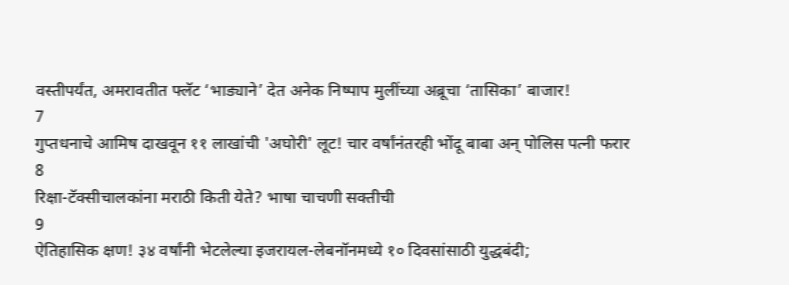वस्तीपर्यंत, अमरावतीत फ्लॅट ‘भाड्याने’ देत अनेक निष्पाप मुलींच्या अब्रूचा ‘तासिका’ बाजार!
7
गुप्तधनाचे आमिष दाखवून ११ लाखांची 'अघोरी' लूट! चार वर्षांनंतरही भोंदू बाबा अन् पोलिस पत्नी फरार
8
रिक्षा-टॅक्सीचालकांना मराठी किती येते? भाषा चाचणी सक्तीची
9
ऐतिहासिक क्षण! ३४ वर्षांनी भेटलेल्या इजरायल-लेबनॉनमध्ये १० दिवसांसाठी युद्धबंदी;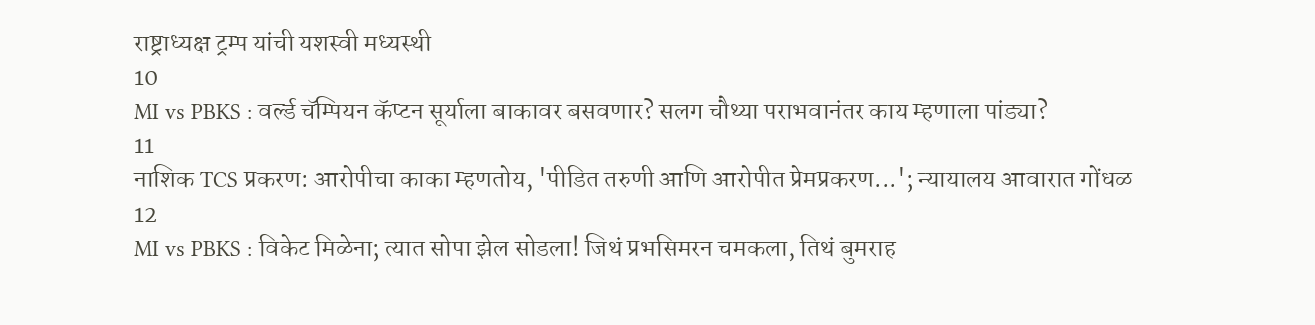राष्ट्राध्यक्ष ट्रम्प यांची यशस्वी मध्यस्थी
10
MI vs PBKS : वर्ल्ड चॅम्पियन कॅप्टन सूर्याला बाकावर बसवणार? सलग चौथ्या पराभवानंतर काय म्हणाला पांड्या?
11
नाशिक TCS प्रकरण: आरोपीचा काका म्हणतोय, 'पीडित तरुणी आणि आरोपीत प्रेमप्रकरण...'; न्यायालय आवारात गोंधळ
12
MI vs PBKS : विकेट मिळेना; त्यात सोपा झेल सोडला! जिथं प्रभसिमरन चमकला, तिथं बुमराह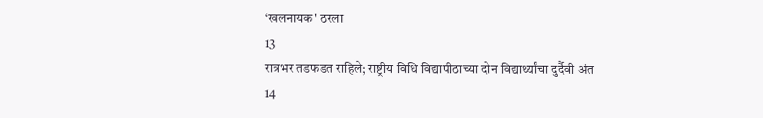‘खलनायक' ठरला
13
रात्रभर तडफडत राहिले; राष्ट्रीय विधि विद्यापीठाच्या दोन विद्यार्थ्यांचा दुर्दैवी अंत
14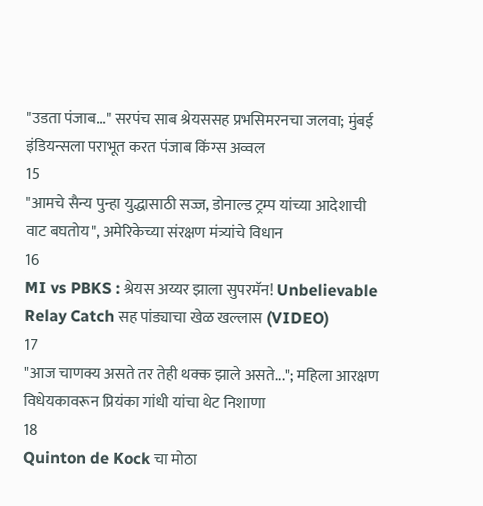"उडता पंजाब..." सरपंच साब श्रेयससह प्रभसिमरनचा जलवा; मुंबई इंडियन्सला पराभूत करत पंजाब किंग्स अव्वल
15
"आमचे सैन्य पुन्हा युद्धासाठी सज्ज, डोनाल्ड ट्रम्प यांच्या आदेशाची वाट बघतोय", अमेरिकेच्या संरक्षण मंत्र्यांचे विधान
16
MI vs PBKS : श्रेयस अय्यर झाला सुपरमॅन! Unbelievable Relay Catch सह पांड्याचा खेळ खल्लास (VIDEO)
17
"आज चाणक्य असते तर तेही थक्क झाले असते..."; महिला आरक्षण विधेयकावरून प्रियंका गांधी यांचा थेट निशाणा
18
Quinton de Kock चा मोठा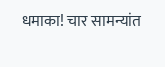धमाका! चार सामन्यांत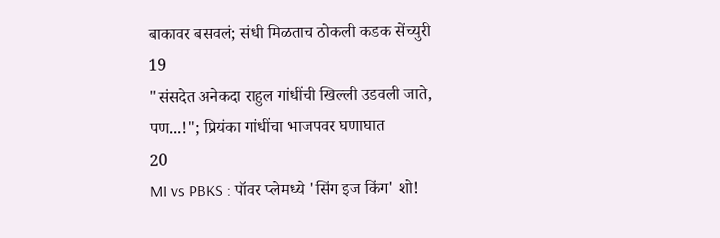बाकावर बसवलं; संधी मिळताच ठोकली कडक सेंच्युरी
19
"संसदेत अनेकदा राहुल गांधींची खिल्ली उडवली जाते, पण...!"; प्रियंका गांधींचा भाजपवर घणाघात
20
MI vs PBKS : पॉवर प्लेमध्ये 'सिंग इज किंग' शो!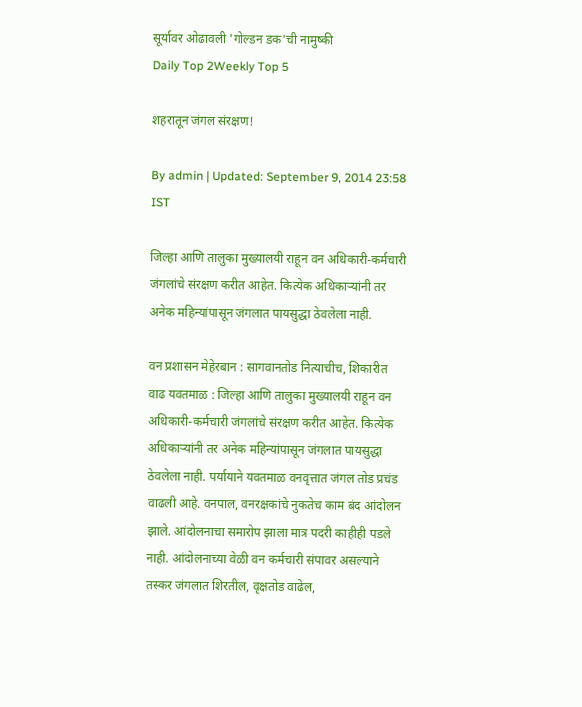सूर्यावर ओढावली 'गोल्डन डक'ची नामुष्की
Daily Top 2Weekly Top 5

शहरातून जंगल संरक्षण!

By admin | Updated: September 9, 2014 23:58 IST

जिल्हा आणि तालुका मुख्यालयी राहून वन अधिकारी-कर्मचारी जंगलांचे संरक्षण करीत आहेत. कित्येक अधिकाऱ्यांनी तर अनेक महिन्यांपासून जंगलात पायसुद्धा ठेवलेला नाही.

वन प्रशासन मेहेरबान : सागवानतोड नित्याचीच, शिकारीत वाढ यवतमाळ : जिल्हा आणि तालुका मुख्यालयी राहून वन अधिकारी-कर्मचारी जंगलांचे संरक्षण करीत आहेत. कित्येक अधिकाऱ्यांनी तर अनेक महिन्यांपासून जंगलात पायसुद्धा ठेवलेला नाही. पर्यायाने यवतमाळ वनवृत्तात जंगल तोड प्रचंड वाढली आहे. वनपाल, वनरक्षकांचे नुकतेच काम बंद आंदोलन झाले. आंदोलनाचा समारोप झाला मात्र पदरी काहीही पडले नाही. आंदोलनाच्या वेळी वन कर्मचारी संपावर असल्याने तस्कर जंगलात शिरतील, वृक्षतोड वाढेल,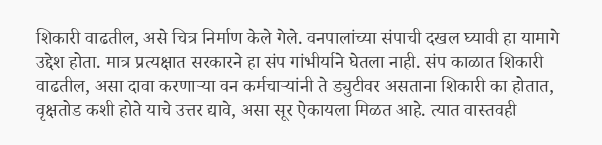शिकारी वाढतील, असे चित्र निर्माण केले गेले. वनपालांच्या संपाची दखल घ्यावी हा यामागे उद्देश होता. मात्र प्रत्यक्षात सरकारने हा संप गांभीर्याने घेतला नाही. संप काळात शिकारी वाढतील, असा दावा करणाऱ्या वन कर्मचाऱ्यांनी ते ड्युटीवर असताना शिकारी का होतात, वृक्षतोड कशी होते याचे उत्तर द्यावे, असा सूर ऐकायला मिळत आहे. त्यात वास्तवही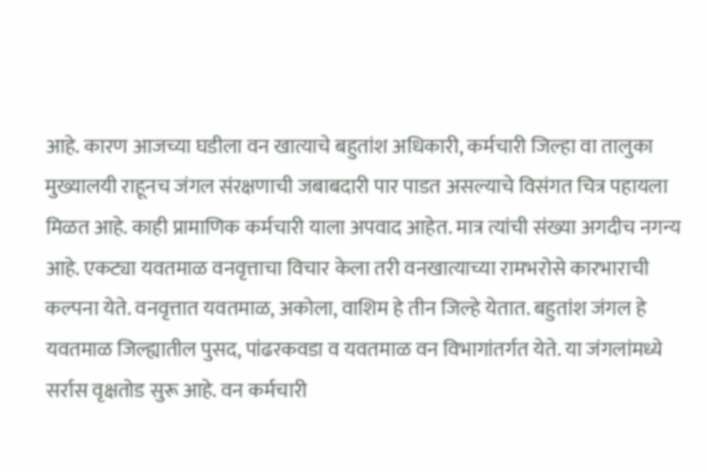आहे. कारण आजच्या घडीला वन खात्याचे बहुतांश अधिकारी, कर्मचारी जिल्हा वा तालुका मुख्यालयी राहूनच जंगल संरक्षणाची जबाबदारी पार पाडत असल्याचे विसंगत चित्र पहायला मिळत आहे. काही प्रामाणिक कर्मचारी याला अपवाद आहेत. मात्र त्यांची संख्या अगदीच नगन्य आहे. एकट्या यवतमाळ वनवृत्ताचा विचार केला तरी वनखात्याच्या रामभरोसे कारभाराची कल्पना येते. वनवृत्तात यवतमाळ, अकोला, वाशिम हे तीन जिल्हे येतात. बहुतांश जंगल हे यवतमाळ जिल्ह्यातील पुसद, पांढरकवडा व यवतमाळ वन विभागांतर्गत येते. या जंगलांमध्ये सर्रास वृक्षतोड सुरू आहे. वन कर्मचारी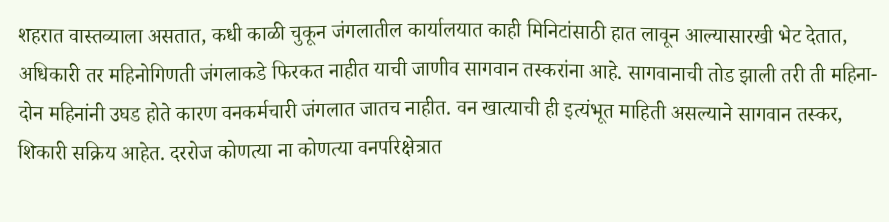शहरात वास्तव्याला असतात, कधी काळी चुकून जंगलातील कार्यालयात काही मिनिटांसाठी हात लावून आल्यासारखी भेट देतात, अधिकारी तर महिनोगिणती जंगलाकडे फिरकत नाहीत याची जाणीव सागवान तस्करांना आहे. सागवानाची तोड झाली तरी ती महिना-दोन महिनांनी उघड होते कारण वनकर्मचारी जंगलात जातच नाहीत. वन खात्याची ही इत्यंभूत माहिती असल्याने सागवान तस्कर, शिकारी सक्रिय आहेत. दररोज कोणत्या ना कोणत्या वनपरिक्षेत्रात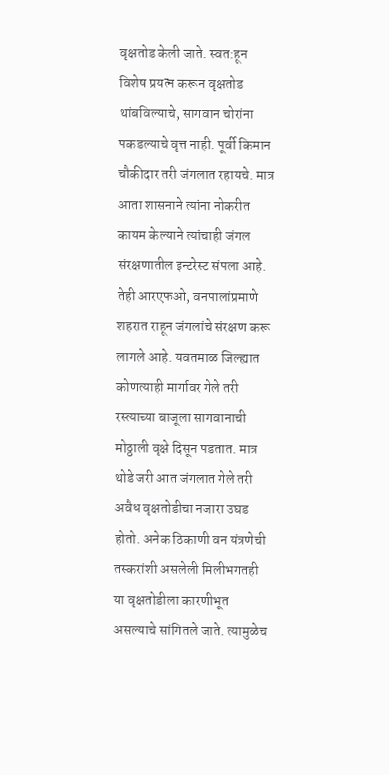वृक्षतोड केली जाते. स्वत:हून विशेष प्रयत्न करून वृक्षतोड थांबविल्याचे, सागवान चोरांना पकडल्याचे वृत्त नाही. पूर्वी किमान चौकीदार तरी जंगलात रहायचे. मात्र आता शासनाने त्यांना नोकरीत कायम केल्याने त्यांचाही जंगल संरक्षणातील इन्टरेस्ट संपला आहे. तेही आरएफओ, वनपालांप्रमाणे शहरात राहून जंगलांचे संरक्षण करू लागले आहे. यवतमाळ जिल्ह्यात कोणत्याही मार्गावर गेले तरी रस्त्याच्या बाजूला सागवानाची मोठ्ठाली वृक्षे दिसून पडतात. मात्र थोडे जरी आत जंगलात गेले तरी अवैध वृक्षतोडीचा नजारा उघड होतो. अनेक ठिकाणी वन यंत्रणेची तस्करांशी असलेली मिलीभगतही या वृक्षतोडीला कारणीभूत असल्याचे सांगितले जाते. त्यामुळेच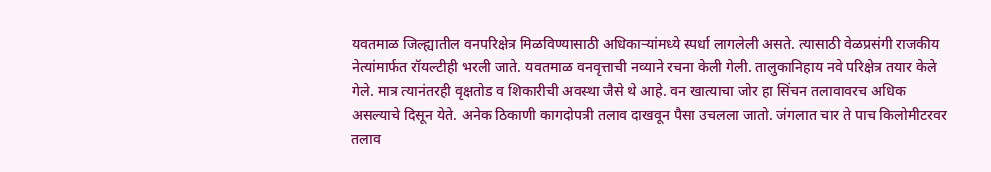यवतमाळ जिल्ह्यातील वनपरिक्षेत्र मिळविण्यासाठी अधिकाऱ्यांमध्ये स्पर्धा लागलेली असते. त्यासाठी वेळप्रसंगी राजकीय नेत्यांमार्फत रॉयल्टीही भरली जाते. यवतमाळ वनवृत्ताची नव्याने रचना केली गेली. तालुकानिहाय नवे परिक्षेत्र तयार केले गेले. मात्र त्यानंतरही वृक्षतोड व शिकारीची अवस्था जैसे थे आहे. वन खात्याचा जोर हा सिंचन तलावावरच अधिक असल्याचे दिसून येते. अनेक ठिकाणी कागदोपत्री तलाव दाखवून पैसा उचलला जातो. जंगलात चार ते पाच किलोमीटरवर तलाव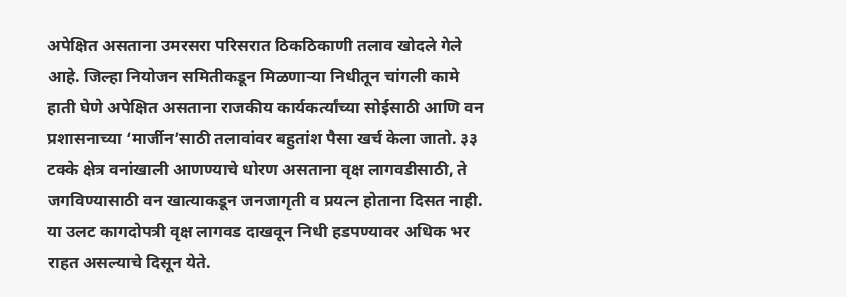अपेक्षित असताना उमरसरा परिसरात ठिकठिकाणी तलाव खोदले गेले आहे. जिल्हा नियोजन समितीकडून मिळणाऱ्या निधीतून चांगली कामे हाती घेणे अपेक्षित असताना राजकीय कार्यकर्त्यांच्या सोईसाठी आणि वन प्रशासनाच्या ‘मार्जीन’साठी तलावांवर बहुतांश पैसा खर्च केला जातो. ३३ टक्के क्षेत्र वनांखाली आणण्याचे धोरण असताना वृक्ष लागवडीसाठी, ते जगविण्यासाठी वन खात्याकडून जनजागृती व प्रयत्न होताना दिसत नाही. या उलट कागदोपत्री वृक्ष लागवड दाखवून निधी हडपण्यावर अधिक भर राहत असल्याचे दिसून येते.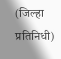(जिल्हा प्रतिनिधी)